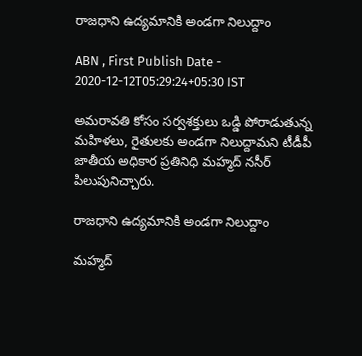రాజధాని ఉద్యమానికి అండగా నిలుద్దాం

ABN , First Publish Date - 2020-12-12T05:29:24+05:30 IST

అమరావతి కోసం సర్వశక్తులు ఒడ్డి పోరాడుతున్న మహిళలు, రైతులకు అండగా నిలుద్దామని టీడీపీ జాతీయ అధికార ప్రతినిధి మహ్మద్‌ నసీర్‌ పిలుపునిచ్చారు.

రాజధాని ఉద్యమానికి అండగా నిలుద్దాం

మహ్మద్‌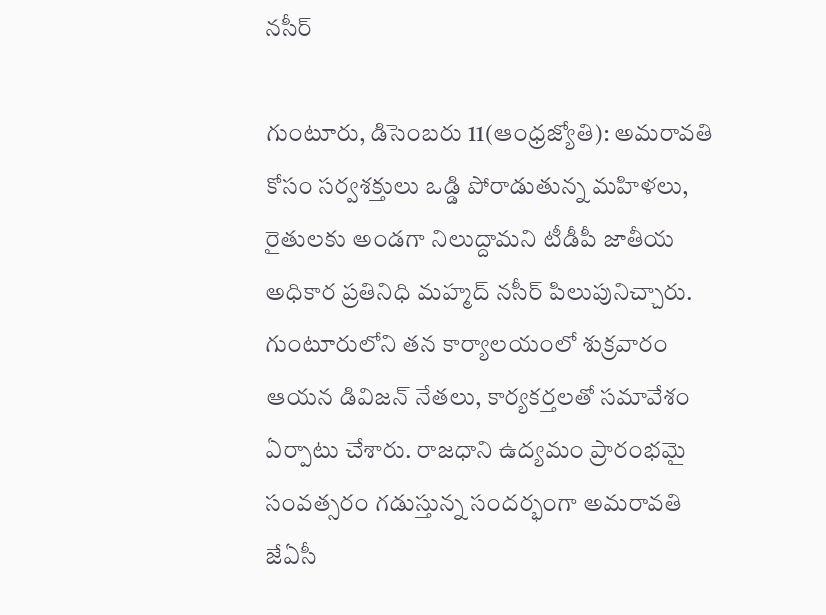నసీర్‌

గుంటూరు, డిసెంబరు 11(ఆంధ్రజ్యోతి): అమరావతి కోసం సర్వశక్తులు ఒడ్డి పోరాడుతున్న మహిళలు, రైతులకు అండగా నిలుద్దామని టీడీపీ జాతీయ అధికార ప్రతినిధి మహ్మద్‌ నసీర్‌ పిలుపునిచ్చారు. గుంటూరులోని తన కార్యాలయంలో శుక్రవారం ఆయన డివిజన్‌ నేతలు, కార్యకర్తలతో సమావేశం ఏర్పాటు చేశారు. రాజధాని ఉద్యమం ప్రారంభమై సంవత్సరం గడుస్తున్న సందర్భంగా అమరావతి జేఏసీ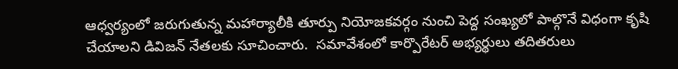ఆధ్వర్యంలో జరుగుతున్న మహార్యాలీకి తూర్పు నియోజకవర్గం నుంచి పెద్ద సంఖ్యలో పాల్గొనే విధంగా కృషి చేయాలని డివిజన్‌ నేతలకు సూచించారు.  సమావేశంలో కార్పొరేటర్‌ అభ్యర్థులు తదితరులు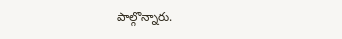పాల్గొన్నారు.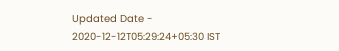Updated Date - 2020-12-12T05:29:24+05:30 IST